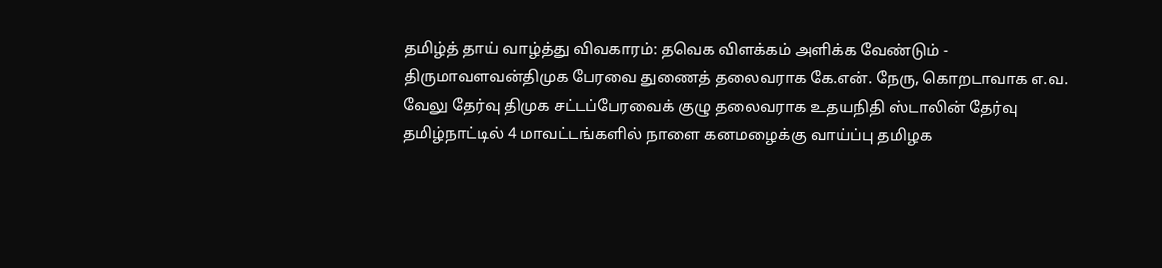தமிழ்த் தாய் வாழ்த்து விவகாரம்: தவெக விளக்கம் அளிக்க வேண்டும் - திருமாவளவன்திமுக பேரவை துணைத் தலைவராக கே.என். நேரு, கொறடாவாக எ.வ. வேலு தேர்வு திமுக சட்டப்பேரவைக் குழு தலைவராக உதயநிதி ஸ்டாலின் தேர்வு தமிழ்நாட்டில் 4 மாவட்டங்களில் நாளை கனமழைக்கு வாய்ப்பு தமிழக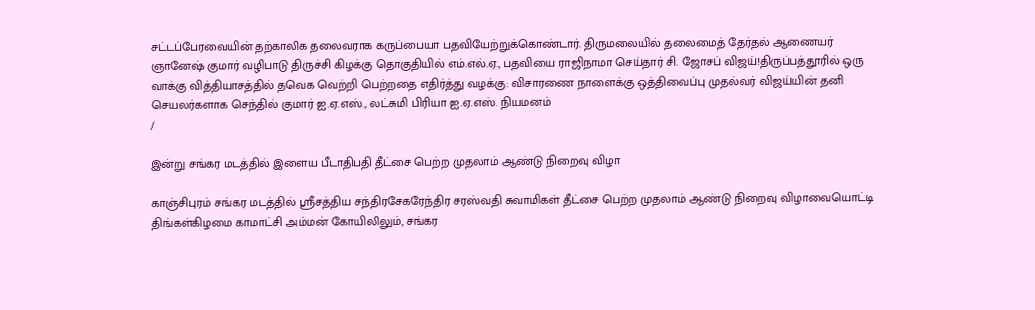சட்டப்பேரவையின் தற்காலிக தலைவராக கருப்பையா பதவியேற்றுக்கொண்டார். திருமலையில் தலைமைத் தேர்தல் ஆணையர் ஞானேஷ் குமார் வழிபாடு திருச்சி கிழக்கு தொகுதியில் எம்.எல்.ஏ., பதவியை ராஜிநாமா செய்தார் சி. ஜோசப் விஜய்!திருப்பத்தூரில் ஒரு வாக்கு வித்தியாசத்தில் தவெக வெற்றி பெற்றதை எதிர்த்து வழக்கு: விசாரணை நாளைக்கு ஒத்திவைப்பு முதல்வர் விஜய்யின் தனி செயலர்களாக செந்தில் குமார் ஐ.ஏ.எஸ்., லட்சுமி பிரியா ஐ.ஏ.எஸ். நியமனம்
/

இன்று சங்கர மடத்தில் இளைய பீடாதிபதி தீட்சை பெற்ற முதலாம் ஆண்டு நிறைவு விழா

காஞ்சிபுரம் சங்கர மடத்தில் ஸ்ரீசத்திய சந்திரசேகரேந்திர சரஸ்வதி சுவாமிகள் தீட்சை பெற்ற முதலாம் ஆண்டு நிறைவு விழாவையொட்டி திங்கள்கிழமை காமாட்சி அம்மன் கோயிலிலும், சங்கர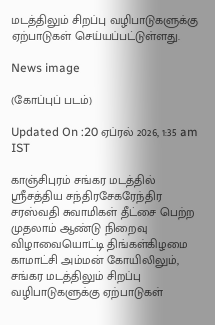மடத்திலும் சிறப்பு வழிபாடுகளுக்கு ஏற்பாடுகள் செய்யப்பட்டுள்ளது.

News image

(கோப்புப் படம்)

Updated On :20 ஏப்ரல் 2026, 1:35 am IST

காஞ்சிபுரம் சங்கர மடத்தில் ஸ்ரீசத்திய சந்திரசேகரேந்திர சரஸ்வதி சுவாமிகள் தீட்சை பெற்ற முதலாம் ஆண்டு நிறைவு விழாவையொட்டி திங்கள்கிழமை காமாட்சி அம்மன் கோயிலிலும், சங்கர மடத்திலும் சிறப்பு வழிபாடுகளுக்கு ஏற்பாடுகள்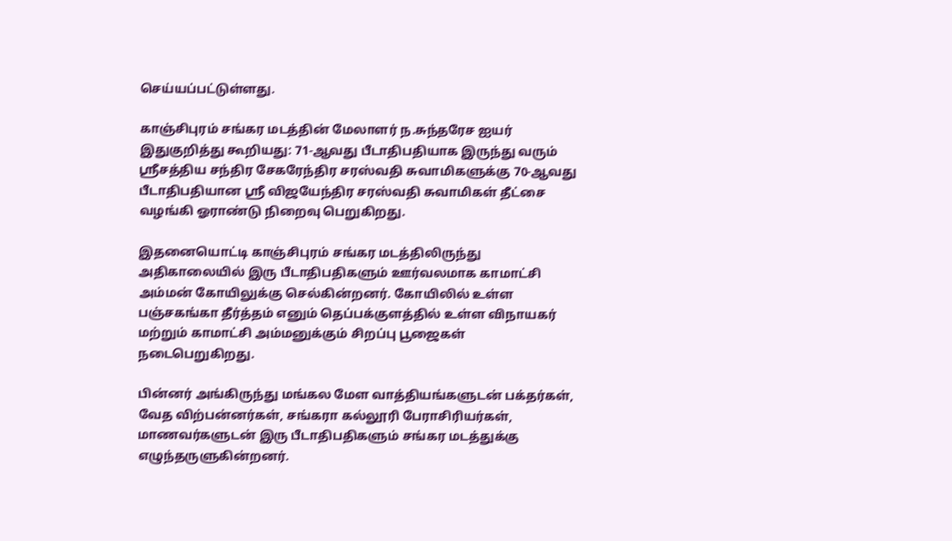செய்யப்பட்டுள்ளது.

காஞ்சிபுரம் சங்கர மடத்தின் மேலாளர் ந.சுந்தரேச ஐயர் இதுகுறித்து கூறியது: 71-ஆவது பீடாதிபதியாக இருந்து வரும் ஸ்ரீசத்திய சந்திர சேகரேந்திர சரஸ்வதி சுவாமிகளுக்கு 70-ஆவது பீடாதிபதியான ஸ்ரீ விஜயேந்திர சரஸ்வதி சுவாமிகள் தீட்சை வழங்கி ஓராண்டு நிறைவு பெறுகிறது.

இதனையொட்டி காஞ்சிபுரம் சங்கர மடத்திலிருந்து அதிகாலையில் இரு பீடாதிபதிகளும் ஊர்வலமாக காமாட்சி அம்மன் கோயிலுக்கு செல்கின்றனர். கோயிலில் உள்ள பஞ்சகங்கா தீர்த்தம் எனும் தெப்பக்குளத்தில் உள்ள விநாயகர் மற்றும் காமாட்சி அம்மனுக்கும் சிறப்பு பூஜைகள் நடைபெறுகிறது.

பின்னர் அங்கிருந்து மங்கல மேள வாத்தியங்களுடன் பக்தர்கள், வேத விற்பன்னர்கள், சங்கரா கல்லூரி பேராசிரியர்கள், மாணவர்களுடன் இரு பீடாதிபதிகளும் சங்கர மடத்துக்கு எழுந்தருளுகின்றனர்.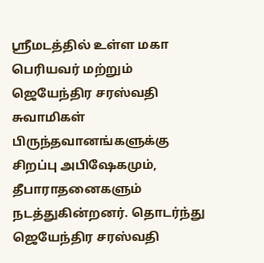ஸ்ரீமடத்தில் உள்ள மகா பெரியவர் மற்றும் ஜெயேந்திர சரஸ்வதி சுவாமிகள் பிருந்தவானங்களுக்கு சிறப்பு அபிஷேகமும், தீபாராதனைகளும் நடத்துகின்றனர். தொடர்ந்து ஜெயேந்திர சரஸ்வதி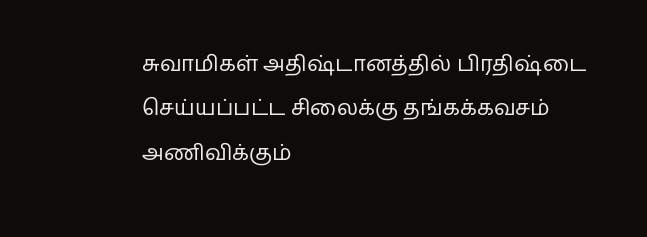சுவாமிகள் அதிஷ்டானத்தில் பிரதிஷ்டை செய்யப்பட்ட சிலைக்கு தங்கக்கவசம் அணிவிக்கும்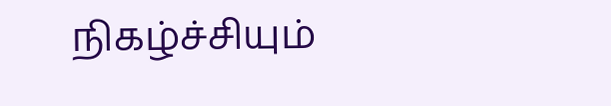நிகழ்ச்சியும்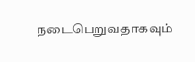நடைபெறுவதாகவும்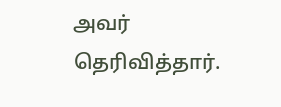அவர் தெரிவித்தார்.